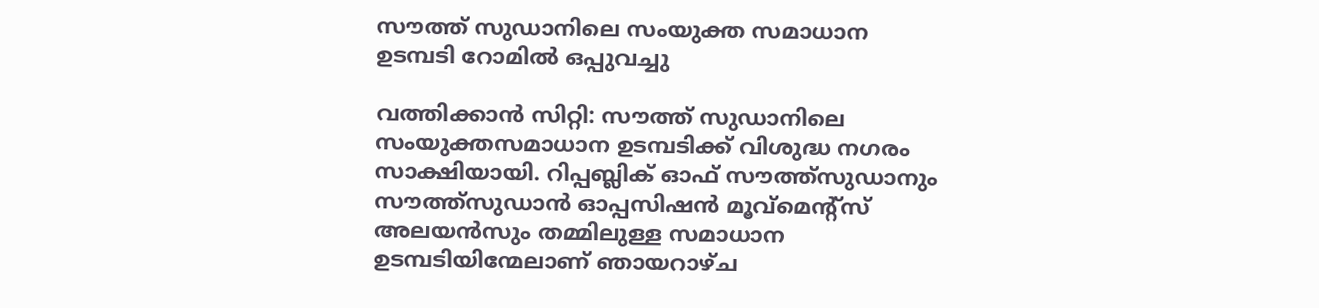സൗത്ത് സുഡാനിലെ സംയുക്ത സമാധാന ഉടമ്പടി റോമില്‍ ഒപ്പുവച്ചു

വത്തിക്കാന്‍ സിറ്റി: സൗത്ത് സുഡാനിലെ സംയുക്തസമാധാന ഉടമ്പടിക്ക് വിശുദ്ധ നഗരം സാക്ഷിയായി. റിപ്പബ്ലിക് ഓഫ് സൗത്ത്‌സുഡാനും സൗത്ത്‌സുഡാന്‍ ഓപ്പസിഷന്‍ മൂവ്‌മെന്റ്‌സ് അലയന്‍സും തമ്മിലുള്ള സമാധാന ഉടമ്പടിയിന്മേലാണ് ഞായറാഴ്ച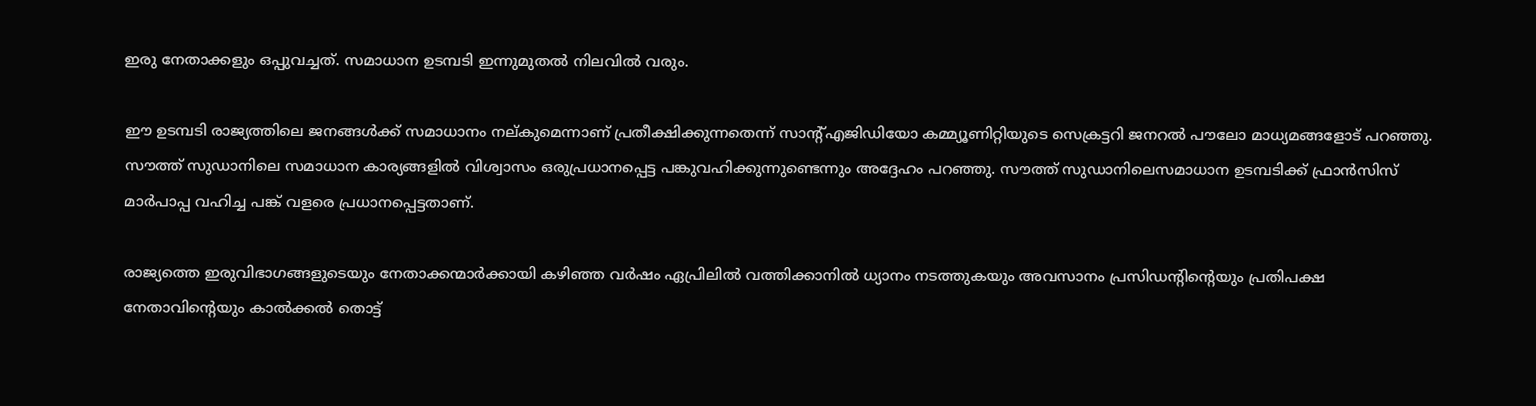ഇരു നേതാക്കളും ഒപ്പുവച്ചത്. സമാധാന ഉടമ്പടി ഇന്നുമുതല്‍ നിലവില്‍ വരും.

ഈ ഉടമ്പടി രാജ്യത്തിലെ ജനങ്ങള്‍ക്ക് സമാധാനം നല്കുമെന്നാണ് പ്രതീക്ഷിക്കുന്നതെന്ന് സാന്റ്എജിഡിയോ കമ്മ്യൂണിറ്റിയുടെ സെക്രട്ടറി ജനറല്‍ പൗലോ മാധ്യമങ്ങളോട് പറഞ്ഞു. സൗത്ത് സുഡാനിലെ സമാധാന കാര്യങ്ങളില്‍ വിശ്വാസം ഒരുപ്രധാനപ്പെട്ട പങ്കുവഹിക്കുന്നുണ്ടെന്നും അദ്ദേഹം പറഞ്ഞു. സൗത്ത് സുഡാനിലെസമാധാന ഉടമ്പടിക്ക് ഫ്രാന്‍സിസ് മാര്‍പാപ്പ വഹിച്ച പങ്ക് വളരെ പ്രധാനപ്പെട്ടതാണ്.

രാജ്യത്തെ ഇരുവിഭാഗങ്ങളുടെയും നേതാക്കന്മാര്‍ക്കായി കഴിഞ്ഞ വര്‍ഷം ഏപ്രിലില്‍ വത്തിക്കാനില്‍ ധ്യാനം നടത്തുകയും അവസാനം പ്രസിഡന്റിന്റെയും പ്രതിപക്ഷ നേതാവിന്റെയും കാല്‍ക്കല്‍ തൊട്ട്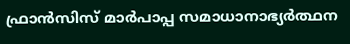ഫ്രാന്‍സിസ് മാര്‍പാപ്പ സമാധാനാഭ്യര്‍ത്ഥന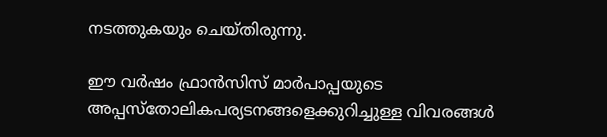നടത്തുകയും ചെയ്തിരുന്നു.

ഈ വര്‍ഷം ഫ്രാന്‍സിസ് മാര്‍പാപ്പയുടെ അപ്പസ്‌തോലികപര്യടനങ്ങളെക്കുറിച്ചുള്ള വിവരങ്ങള്‍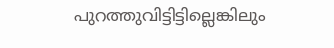പുറത്തുവിട്ടിട്ടില്ലെങ്കിലും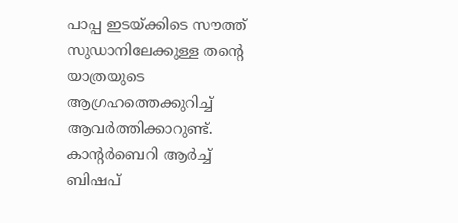പാപ്പ ഇടയ്ക്കിടെ സൗത്ത് സുഡാനിലേക്കുള്ള തന്റെ യാത്രയുടെ ആഗ്രഹത്തെക്കുറിച്ച് ആവര്‍ത്തിക്കാറുണ്ട്. കാന്റര്‍ബെറി ആര്‍ച്ച് ബിഷപ്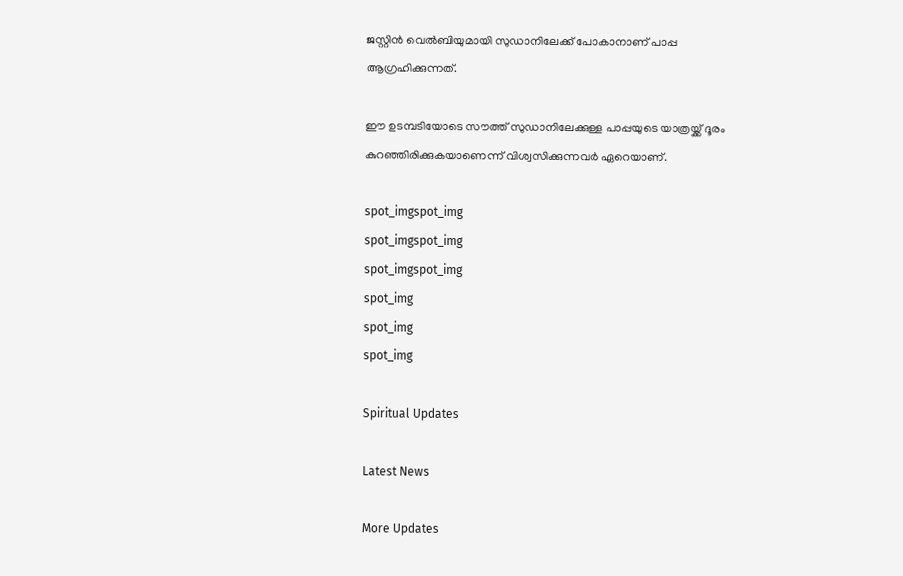ജസ്റ്റിന്‍ വെല്‍ബിയുമായി സുഡാനിലേക്ക് പോകാനാണ് പാപ്പ ആഗ്രഹിക്കുന്നത്.

ഈ ഉടമ്പടിയോടെ സൗത്ത് സുഡാനിലേക്കുള്ള പാപ്പയുടെ യാത്രയ്ക്ക് ദൂരം കുറഞ്ഞിരിക്കുകയാണെന്ന് വിശ്വസിക്കുന്നവര്‍ ഏറെയാണ്.

spot_imgspot_img
spot_imgspot_img
spot_imgspot_img
spot_img
spot_img
spot_img

Spiritual Updates

Latest News

More Updates